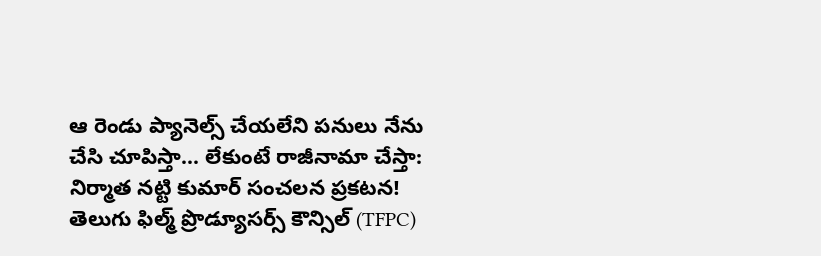ఆ రెండు ప్యానెల్స్ చేయలేని పనులు నేను చేసి చూపిస్తా... లేకుంటే రాజీనామా చేస్తా: నిర్మాత నట్టి కుమార్ సంచలన ప్రకటన!
తెలుగు ఫిల్మ్ ప్రొడ్యూసర్స్ కౌన్సిల్ (TFPC)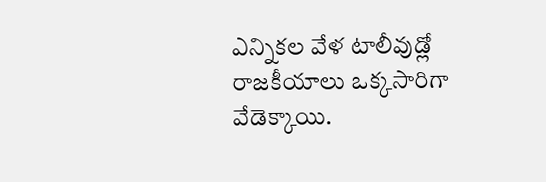ఎన్నికల వేళ టాలీవుడ్లో రాజకీయాలు ఒక్కసారిగా వేడెక్కాయి.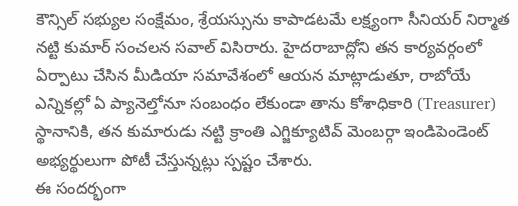కౌన్సిల్ సభ్యుల సంక్షేమం, శ్రేయస్సును కాపాడటమే లక్ష్యంగా సీనియర్ నిర్మాత నట్టి కుమార్ సంచలన సవాల్ విసిరారు. హైదరాబాద్లోని తన కార్యవర్గంలో ఏర్పాటు చేసిన మీడియా సమావేశంలో ఆయన మాట్లాడుతూ, రాబోయే ఎన్నికల్లో ఏ ప్యానెల్తోనూ సంబంధం లేకుండా తాను కోశాధికారి (Treasurer) స్థానానికి, తన కుమారుడు నట్టి క్రాంతి ఎగ్జిక్యూటివ్ మెంబర్గా ఇండిపెండెంట్ అభ్యర్థులుగా పోటీ చేస్తున్నట్లు స్పష్టం చేశారు.
ఈ సందర్భంగా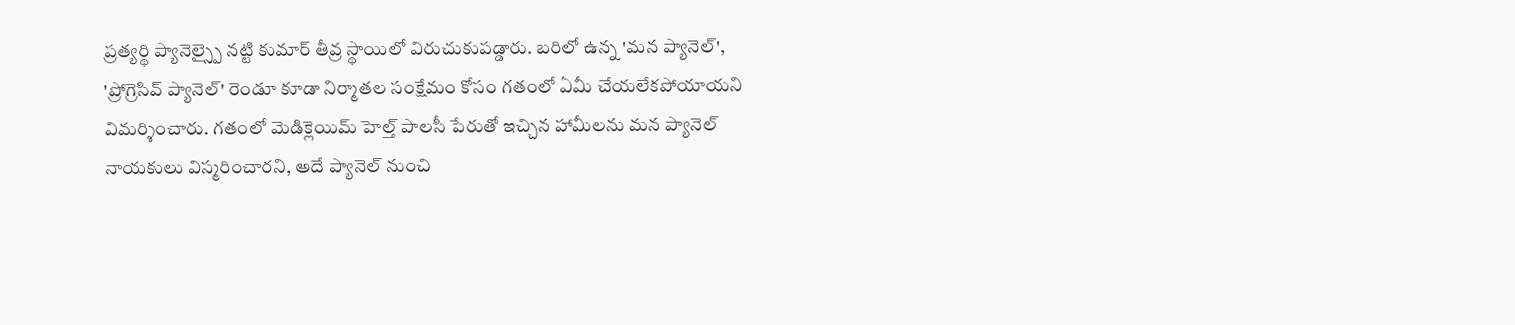ప్రత్యర్థి ప్యానెల్స్పై నట్టి కుమార్ తీవ్ర స్థాయిలో విరుచుకుపడ్డారు. బరిలో ఉన్న 'మన ప్యానెల్', 'ప్రోగ్రెసివ్ ప్యానెల్' రెండూ కూడా నిర్మాతల సంక్షేమం కోసం గతంలో ఏమీ చేయలేకపోయాయని విమర్శించారు. గతంలో మెడిక్లెయిమ్ హెల్త్ పాలసీ పేరుతో ఇచ్చిన హామీలను మన ప్యానెల్ నాయకులు విస్మరించారని, అదే ప్యానెల్ నుంచి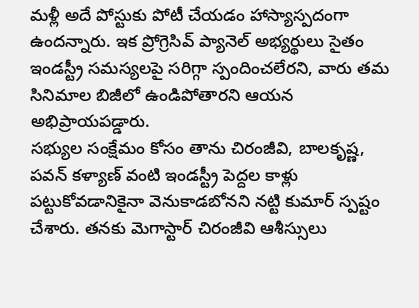మళ్లీ అదే పోస్టుకు పోటీ చేయడం హాస్యాస్పదంగా ఉందన్నారు. ఇక ప్రోగ్రెసివ్ ప్యానెల్ అభ్యర్థులు సైతం ఇండస్ట్రీ సమస్యలపై సరిగ్గా స్పందించలేరని, వారు తమ సినిమాల బిజీలో ఉండిపోతారని ఆయన అభిప్రాయపడ్డారు.
సభ్యుల సంక్షేమం కోసం తాను చిరంజీవి, బాలకృష్ణ, పవన్ కళ్యాణ్ వంటి ఇండస్ట్రీ పెద్దల కాళ్లు పట్టుకోవడానికైనా వెనుకాడబోనని నట్టి కుమార్ స్పష్టం చేశారు. తనకు మెగాస్టార్ చిరంజీవి ఆశీస్సులు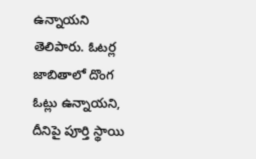ఉన్నాయని తెలిపారు. ఓటర్ల జాబితాలో దొంగ ఓట్లు ఉన్నాయని, దీనిపై పూర్తి స్థాయి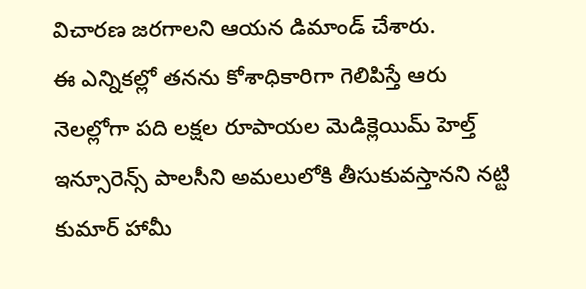విచారణ జరగాలని ఆయన డిమాండ్ చేశారు.
ఈ ఎన్నికల్లో తనను కోశాధికారిగా గెలిపిస్తే ఆరు నెలల్లోగా పది లక్షల రూపాయల మెడిక్లెయిమ్ హెల్త్ ఇన్సూరెన్స్ పాలసీని అమలులోకి తీసుకువస్తానని నట్టి కుమార్ హామీ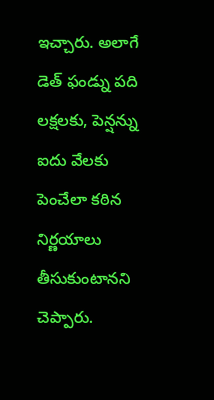ఇచ్చారు. అలాగే డెత్ ఫండ్ను పది లక్షలకు, పెన్షన్ను ఐదు వేలకు పెంచేలా కఠిన నిర్ణయాలు తీసుకుంటానని చెప్పారు.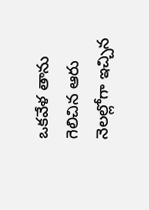ఒకవేళ తాను గెలిచిన ఆరు నెలల్లోగా ఇచ్చిన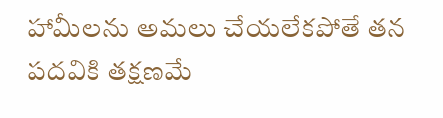హామీలను అమలు చేయలేకపోతే తన పదవికి తక్షణమే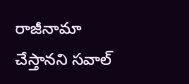రాజీనామా చేస్తానని సవాల్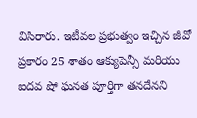విసిరారు. ఇటీవల ప్రభుత్వం ఇచ్చిన జీవో ప్రకారం 25 శాతం ఆక్యుపెన్సీ మరియు ఐదవ షో ఘనత పూర్తిగా తనదేనని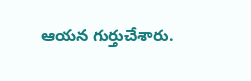ఆయన గుర్తుచేశారు.